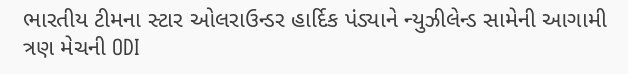ભારતીય ટીમના સ્ટાર ઓલરાઉન્ડર હાર્દિક પંડ્યાને ન્યુઝીલેન્ડ સામેની આગામી ત્રણ મેચની ODI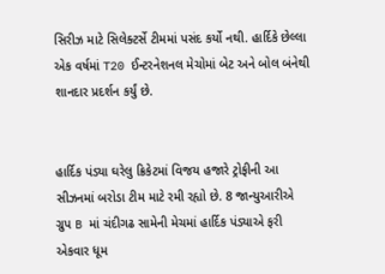સિરીઝ માટે સિલેક્ટર્સે ટીમમાં પસંદ કર્યો નથી. હાર્દિકે છેલ્લા એક વર્ષમાં T20 ઈન્ટરનેશનલ મેચોમાં બેટ અને બોલ બંનેથી શાનદાર પ્રદર્શન કર્યું છે.


હાર્દિક પંડ્યા ઘરેલુ ક્રિકેટમાં વિજય હજારે ટ્રોફીની આ સીઝનમાં બરોડા ટીમ માટે રમી રહ્યો છે. 8 જાન્યુઆરીએ ગ્રુપ B માં ચંદીગઢ સામેની મેચમાં હાર્દિક પંડ્યાએ ફરી એકવાર ધૂમ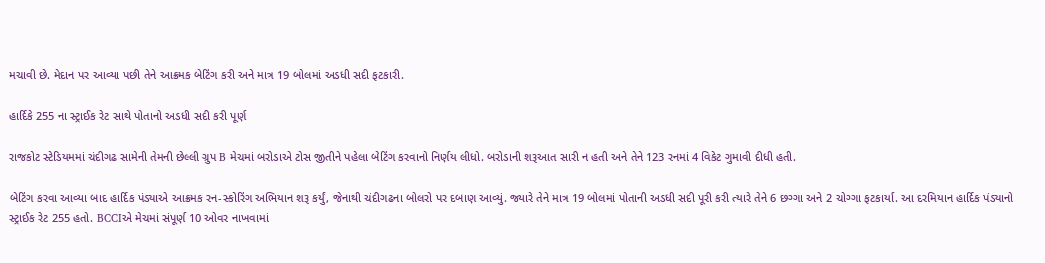મચાવી છે. મેદાન પર આવ્યા પછી તેને આક્રમક બેટિંગ કરી અને માત્ર 19 બોલમાં અડધી સદી ફટકારી.

હાર્દિકે 255 ના સ્ટ્રાઈક રેટ સાથે પોતાનો અડધી સદી કરી પૂર્ણ

રાજકોટ સ્ટેડિયમમાં ચંદીગઢ સામેની તેમની છેલ્લી ગ્રુપ B મેચમાં બરોડાએ ટોસ જીતીને પહેલા બેટિંગ કરવાનો નિર્ણય લીધો. બરોડાની શરૂઆત સારી ન હતી અને તેને 123 રનમાં 4 વિકેટ ગુમાવી દીધી હતી.

બેટિંગ કરવા આવ્યા બાદ હાર્દિક પંડ્યાએ આક્રમક રન-સ્કોરિંગ અભિયાન શરૂ કર્યું, જેનાથી ચંદીગઢના બોલરો પર દબાણ આવ્યું. જ્યારે તેને માત્ર 19 બોલમાં પોતાની અડધી સદી પૂરી કરી ત્યારે તેને 6 છગ્ગા અને 2 ચોગ્ગા ફટકાર્યા. આ દરમિયાન હાર્દિક પંડ્યાનો સ્ટ્રાઈક રેટ 255 હતો. BCCIએ મેચમાં સંપૂર્ણ 10 ઓવર નાખવામાં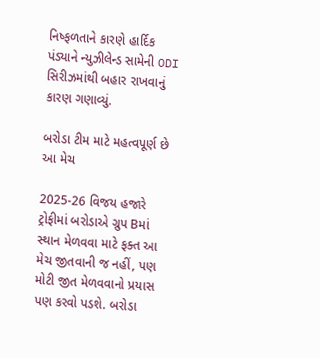નિષ્ફળતાને કારણે હાર્દિક પંડ્યાને ન્યુઝીલેન્ડ સામેની ODI સિરીઝમાંથી બહાર રાખવાનું કારણ ગણાવ્યું.

બરોડા ટીમ માટે મહત્વપૂર્ણ છે આ મેચ

2025-26 વિજય હજારે ટ્રોફીમાં બરોડાએ ગ્રુપ Bમાં સ્થાન મેળવવા માટે ફક્ત આ મેચ જીતવાની જ નહીં, પણ મોટી જીત મેળવવાનો પ્રયાસ પણ કરવો પડશે. બરોડા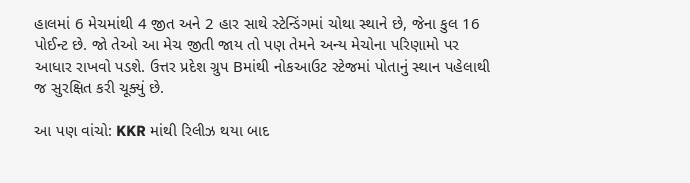હાલમાં 6 મેચમાંથી 4 જીત અને 2 હાર સાથે સ્ટેન્ડિંગમાં ચોથા સ્થાને છે, જેના કુલ 16 પોઈન્ટ છે. જો તેઓ આ મેચ જીતી જાય તો પણ તેમને અન્ય મેચોના પરિણામો પર આધાર રાખવો પડશે. ઉત્તર પ્રદેશ ગ્રુપ Bમાંથી નોકઆઉટ સ્ટેજમાં પોતાનું સ્થાન પહેલાથી જ સુરક્ષિત કરી ચૂક્યું છે.

આ પણ વાંચો: KKR માંથી રિલીઝ થયા બાદ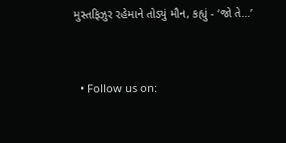મુસ્તફિઝુર રહેમાને તોડ્યું મૌન, કહ્યું - ‘જો તે…’


  • Follow us on: